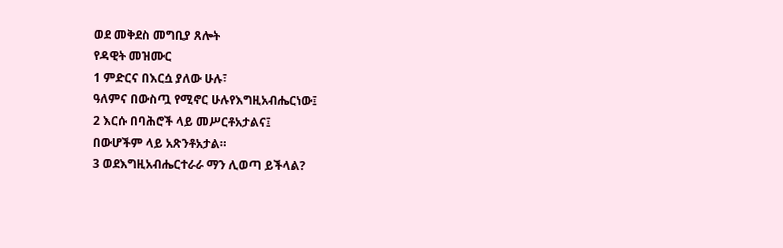ወደ መቅደስ መግቢያ ጸሎት
የዳዊት መዝሙር
1 ምድርና በእርሷ ያለው ሁሉ፣
ዓለምና በውስጧ የሚኖር ሁሉየእግዚአብሔርነው፤
2 እርሱ በባሕሮች ላይ መሥርቶአታልና፤
በውሆችም ላይ አጽንቶአታል።
3 ወደእግዚአብሔርተራራ ማን ሊወጣ ይችላል?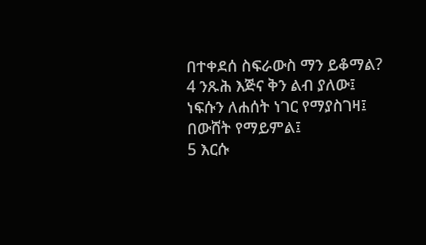በተቀደሰ ስፍራውስ ማን ይቆማል?
4 ንጹሕ እጅና ቅን ልብ ያለው፤
ነፍሱን ለሐሰት ነገር የማያስገዛ፤
በውሸት የማይምል፤
5 እርሱ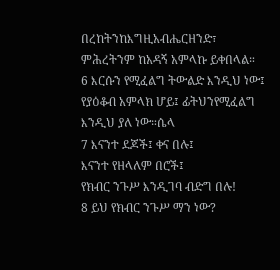በረከትንከእግዚአብሔርዘንድ፣
ምሕረትንም ከአዳኝ አምላኩ ይቀበላል።
6 እርሱን የሚፈልግ ትውልድ እንዲህ ነው፤
የያዕቆብ አምላክ ሆይ፤ ፊትህንየሚፈልግ እንዲህ ያለ ነው።ሴላ
7 እናንተ ደጆች፤ ቀና በሉ፤
እናንተ የዘላለም በሮች፤
የክብር ንጉሥ እንዲገባ ብድግ በሉ!
8 ይህ የክብር ንጉሥ ማን ነው?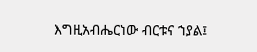እግዚአብሔርነው ብርቱና ኀያል፤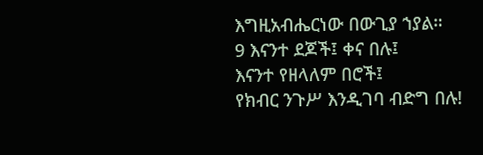እግዚአብሔርነው በውጊያ ኀያል።
9 እናንተ ደጆች፤ ቀና በሉ፤
እናንተ የዘላለም በሮች፤
የክብር ንጉሥ እንዲገባ ብድግ በሉ!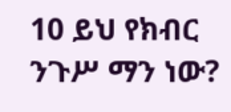10 ይህ የክብር ንጉሥ ማን ነው?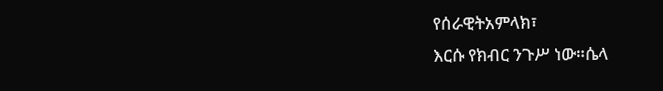የሰራዊትአምላክ፣
እርሱ የክብር ንጉሥ ነው።ሴላ